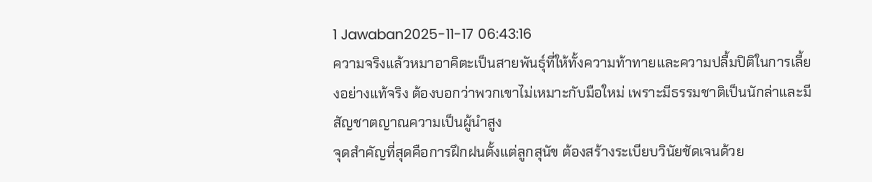1 Jawaban2025-11-17 06:43:16
ความจริงแล้วหมาอาคิตะเป็นสายพันธุ์ที่ให้ทั้งความท้าทายและความปลื้มปิติในการเลี้ยงอย่างแท้จริง ต้องบอกว่าพวกเขาไม่เหมาะกับมือใหม่ เพราะมีธรรมชาติเป็นนักล่าและมีสัญชาตญาณความเป็นผู้นำสูง
จุดสำคัญที่สุดคือการฝึกฝนตั้งแต่ลูกสุนัข ต้องสร้างระเบียบวินัยชัดเจนด้วย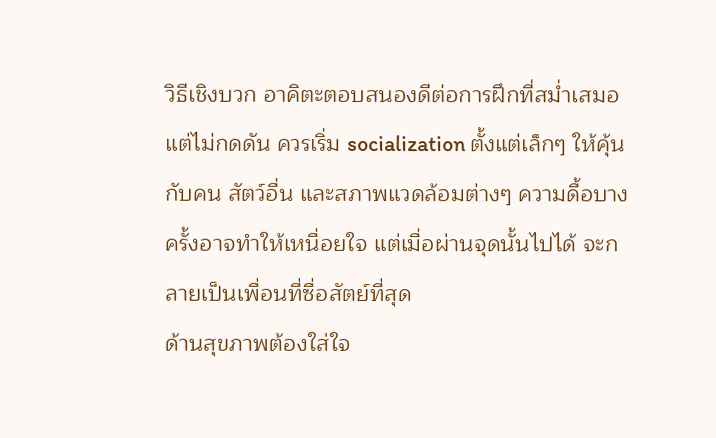วิธีเชิงบวก อาคิตะตอบสนองดีต่อการฝึกที่สม่ำเสมอแต่ไม่กดดัน ควรเริ่ม socialization ตั้งแต่เล็กๆ ให้คุ้นกับคน สัตว์อื่น และสภาพแวดล้อมต่างๆ ความดื้อบางครั้งอาจทำให้เหนื่อยใจ แต่เมื่อผ่านจุดนั้นไปได้ จะกลายเป็นเพื่อนที่ซื่อสัตย์ที่สุด
ด้านสุขภาพต้องใส่ใจ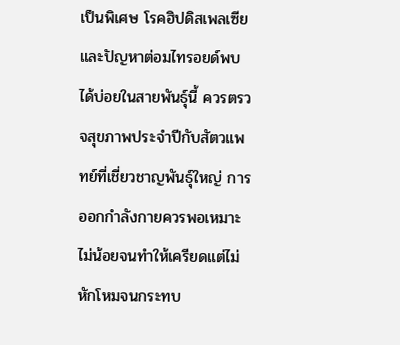เป็นพิเศษ โรคฮิปดิสเพลเซียและปัญหาต่อมไทรอยด์พบได้บ่อยในสายพันธุ์นี้ ควรตรวจสุขภาพประจำปีกับสัตวแพทย์ที่เชี่ยวชาญพันธุ์ใหญ่ การออกกำลังกายควรพอเหมาะ ไม่น้อยจนทำให้เครียดแต่ไม่หักโหมจนกระทบ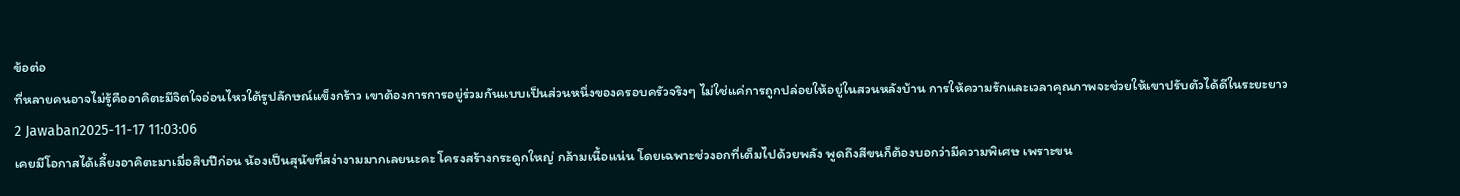ข้อต่อ
ที่หลายคนอาจไม่รู้คืออาคิตะมีจิตใจอ่อนไหวใต้รูปลักษณ์แข็งกร้าว เขาต้องการการอยู่ร่วมกันแบบเป็นส่วนหนึ่งของครอบครัวจริงๆ ไม่ใช่แค่การถูกปล่อยให้อยู่ในสวนหลังบ้าน การให้ความรักและเวลาคุณภาพจะช่วยให้เขาปรับตัวได้ดีในระยะยาว
2 Jawaban2025-11-17 11:03:06
เคยมีโอกาสได้เลี้ยงอาคิตะมาเมื่อสิบปีก่อน น้องเป็นสุนัขที่สง่างามมากเลยนะคะ โครงสร้างกระดูกใหญ่ กล้ามเนื้อแน่น โดยเฉพาะช่วงอกที่เต็มไปด้วยพลัง พูดถึงสีขนก็ต้องบอกว่ามีความพิเศษ เพราะขน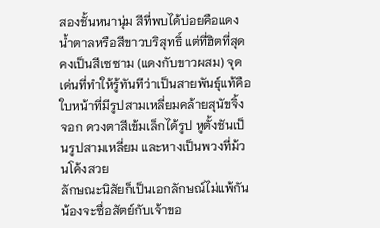สองชั้นหนานุ่ม สีที่พบได้บ่อยคือแดงน้ำตาลหรือสีขาวบริสุทธิ์ แต่ที่ฮิตที่สุดคงเป็นสีเซซาม (แดงกับขาวผสม) จุดเด่นที่ทำให้รู้ทันทีว่าเป็นสายพันธุ์แท้คือใบหน้าที่มีรูปสามเหลี่ยมคล้ายสุนัขจิ้งจอก ดวงตาสีเข้มเล็กได้รูป หูตั้งชันเป็นรูปสามเหลี่ยม และหางเป็นพวงที่ม้วนโค้งสวย
ลักษณะนิสัยก็เป็นเอกลักษณ์ไม่แพ้กัน น้องจะซื่อสัตย์กับเจ้าขอ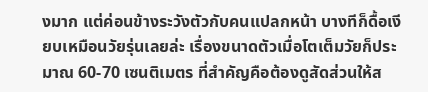งมาก แต่ค่อนข้างระวังตัวกับคนแปลกหน้า บางทีก็ดื้อเงียบเหมือนวัยรุ่นเลยล่ะ เรื่องขนาดตัวเมื่อโตเต็มวัยก็ประมาณ 60-70 เซนติเมตร ที่สำคัญคือต้องดูสัดส่วนให้ส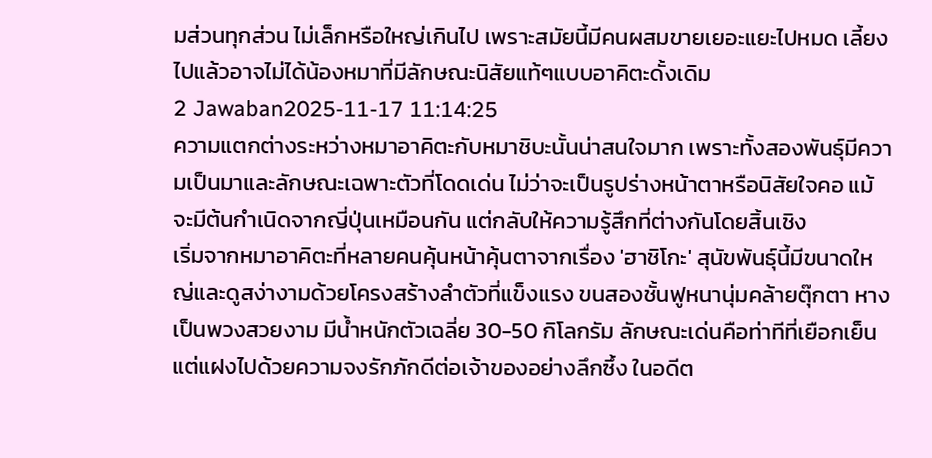มส่วนทุกส่วน ไม่เล็กหรือใหญ่เกินไป เพราะสมัยนี้มีคนผสมขายเยอะแยะไปหมด เลี้ยงไปแล้วอาจไม่ได้น้องหมาที่มีลักษณะนิสัยแท้ๆแบบอาคิตะดั้งเดิม
2 Jawaban2025-11-17 11:14:25
ความแตกต่างระหว่างหมาอาคิตะกับหมาชิบะนั้นน่าสนใจมาก เพราะทั้งสองพันธุ์มีความเป็นมาและลักษณะเฉพาะตัวที่โดดเด่น ไม่ว่าจะเป็นรูปร่างหน้าตาหรือนิสัยใจคอ แม้จะมีต้นกำเนิดจากญี่ปุ่นเหมือนกัน แต่กลับให้ความรู้สึกที่ต่างกันโดยสิ้นเชิง
เริ่มจากหมาอาคิตะที่หลายคนคุ้นหน้าคุ้นตาจากเรื่อง 'ฮาชิโกะ' สุนัขพันธุ์นี้มีขนาดใหญ่และดูสง่างามด้วยโครงสร้างลำตัวที่แข็งแรง ขนสองชั้นฟูหนานุ่มคล้ายตุ๊กตา หางเป็นพวงสวยงาม มีน้ำหนักตัวเฉลี่ย 30-50 กิโลกรัม ลักษณะเด่นคือท่าทีที่เยือกเย็นแต่แฝงไปด้วยความจงรักภักดีต่อเจ้าของอย่างลึกซึ้ง ในอดีต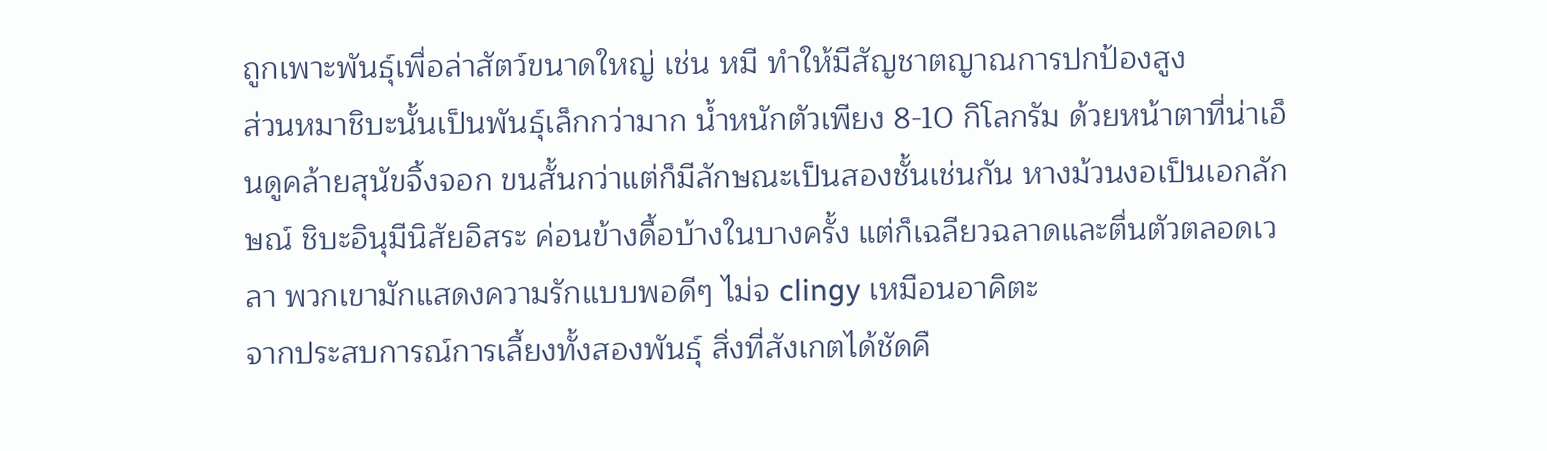ถูกเพาะพันธุ์เพื่อล่าสัตว์ขนาดใหญ่ เช่น หมี ทำให้มีสัญชาตญาณการปกป้องสูง
ส่วนหมาชิบะนั้นเป็นพันธุ์เล็กกว่ามาก น้ำหนักตัวเพียง 8-10 กิโลกรัม ด้วยหน้าตาที่น่าเอ็นดูคล้ายสุนัขจิ้งจอก ขนสั้นกว่าแต่ก็มีลักษณะเป็นสองชั้นเช่นกัน หางม้วนงอเป็นเอกลักษณ์ ชิบะอินุมีนิสัยอิสระ ค่อนข้างดื้อบ้างในบางครั้ง แต่ก็เฉลียวฉลาดและตื่นตัวตลอดเวลา พวกเขามักแสดงความรักแบบพอดีๆ ไม่จ clingy เหมือนอาคิตะ
จากประสบการณ์การเลี้ยงทั้งสองพันธุ์ สิ่งที่สังเกตได้ชัดคื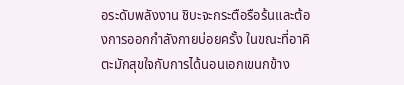อระดับพลังงาน ชิบะจะกระตือรือร้นและต้องการออกกำลังกายบ่อยครั้ง ในขณะที่อาคิตะมักสุขใจกับการได้นอนเอกเขนกข้าง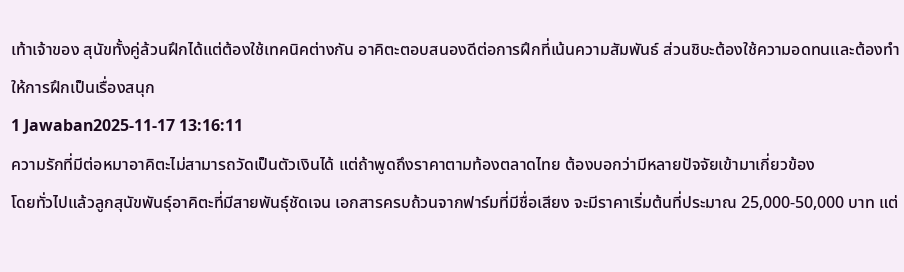เท้าเจ้าของ สุนัขทั้งคู่ล้วนฝึกได้แต่ต้องใช้เทคนิคต่างกัน อาคิตะตอบสนองดีต่อการฝึกที่เน้นความสัมพันธ์ ส่วนชิบะต้องใช้ความอดทนและต้องทำให้การฝึกเป็นเรื่องสนุก
1 Jawaban2025-11-17 13:16:11
ความรักที่มีต่อหมาอาคิตะไม่สามารถวัดเป็นตัวเงินได้ แต่ถ้าพูดถึงราคาตามท้องตลาดไทย ต้องบอกว่ามีหลายปัจจัยเข้ามาเกี่ยวข้อง
โดยทั่วไปแล้วลูกสุนัขพันธุ์อาคิตะที่มีสายพันธุ์ชัดเจน เอกสารครบถ้วนจากฟาร์มที่มีชื่อเสียง จะมีราคาเริ่มต้นที่ประมาณ 25,000-50,000 บาท แต่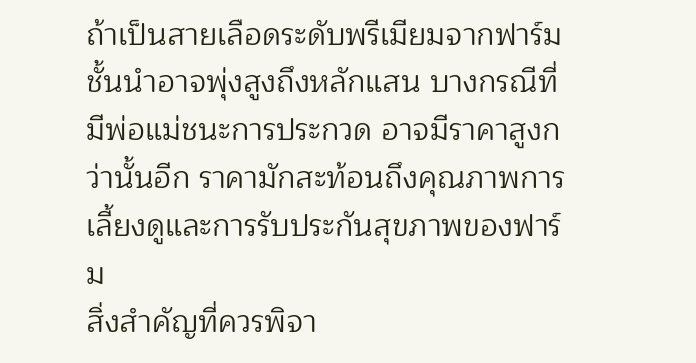ถ้าเป็นสายเลือดระดับพรีเมียมจากฟาร์มชั้นนำอาจพุ่งสูงถึงหลักแสน บางกรณีที่มีพ่อแม่ชนะการประกวด อาจมีราคาสูงกว่านั้นอีก ราคามักสะท้อนถึงคุณภาพการเลี้ยงดูและการรับประกันสุขภาพของฟาร์ม
สิ่งสำคัญที่ควรพิจา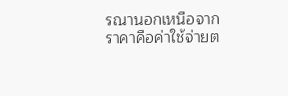รณานอกเหนือจากราคาคือค่าใช้จ่ายต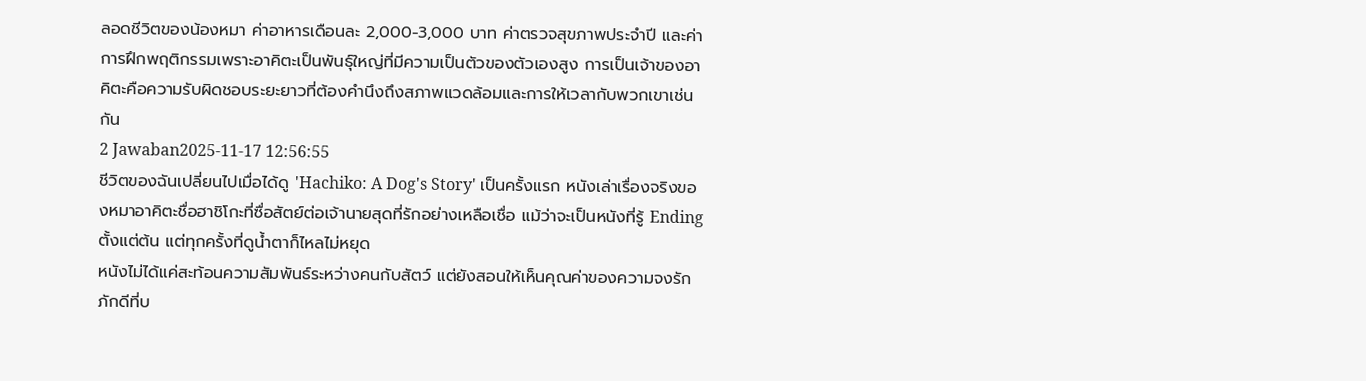ลอดชีวิตของน้องหมา ค่าอาหารเดือนละ 2,000-3,000 บาท ค่าตรวจสุขภาพประจำปี และค่าการฝึกพฤติกรรมเพราะอาคิตะเป็นพันธุ์ใหญ่ที่มีความเป็นตัวของตัวเองสูง การเป็นเจ้าของอาคิตะคือความรับผิดชอบระยะยาวที่ต้องคำนึงถึงสภาพแวดล้อมและการให้เวลากับพวกเขาเช่นกัน
2 Jawaban2025-11-17 12:56:55
ชีวิตของฉันเปลี่ยนไปเมื่อได้ดู 'Hachiko: A Dog's Story' เป็นครั้งแรก หนังเล่าเรื่องจริงของหมาอาคิตะชื่อฮาชิโกะที่ซื่อสัตย์ต่อเจ้านายสุดที่รักอย่างเหลือเชื่อ แม้ว่าจะเป็นหนังที่รู้ Ending ตั้งแต่ต้น แต่ทุกครั้งที่ดูน้ำตาก็ไหลไม่หยุด
หนังไม่ได้แค่สะท้อนความสัมพันธ์ระหว่างคนกับสัตว์ แต่ยังสอนให้เห็นคุณค่าของความจงรักภักดีที่บ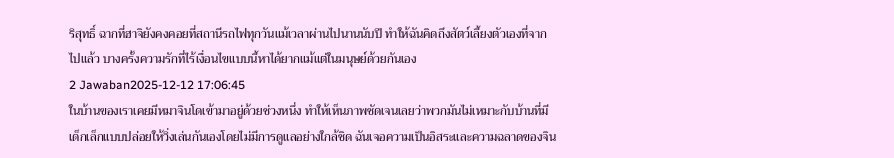ริสุทธิ์ ฉากที่ฮาจิยังคงคอยที่สถานีรถไฟทุกวันแม้เวลาผ่านไปนานนับปี ทำให้ฉันคิดถึงสัตว์เลี้ยงตัวเองที่จากไปแล้ว บางครั้งความรักที่ไร้เงื่อนไขแบบนี้หาได้ยากแม้แต่ในมนุษย์ด้วยกันเอง
2 Jawaban2025-12-12 17:06:45
ในบ้านของเราเคยมีหมาจินโดเข้ามาอยู่ด้วยช่วงหนึ่ง ทำให้เห็นภาพชัดเจนเลยว่าพวกมันไม่เหมาะกับบ้านที่มีเด็กเล็กแบบปล่อยให้วิ่งเล่นกันเองโดยไม่มีการดูแลอย่างใกล้ชิด ฉันเจอความเป็นอิสระและความฉลาดของจิน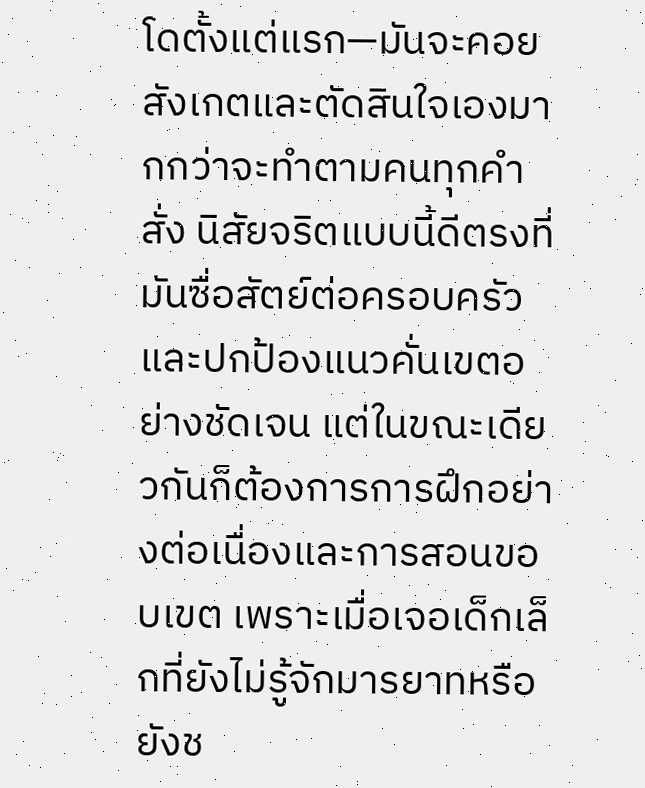โดตั้งแต่แรก—มันจะคอยสังเกตและตัดสินใจเองมากกว่าจะทำตามคนทุกคำสั่ง นิสัยจริตแบบนี้ดีตรงที่มันซื่อสัตย์ต่อครอบครัวและปกป้องแนวคั่นเขตอย่างชัดเจน แต่ในขณะเดียวกันก็ต้องการการฝึกอย่างต่อเนื่องและการสอนขอบเขต เพราะเมื่อเจอเด็กเล็กที่ยังไม่รู้จักมารยาทหรือยังช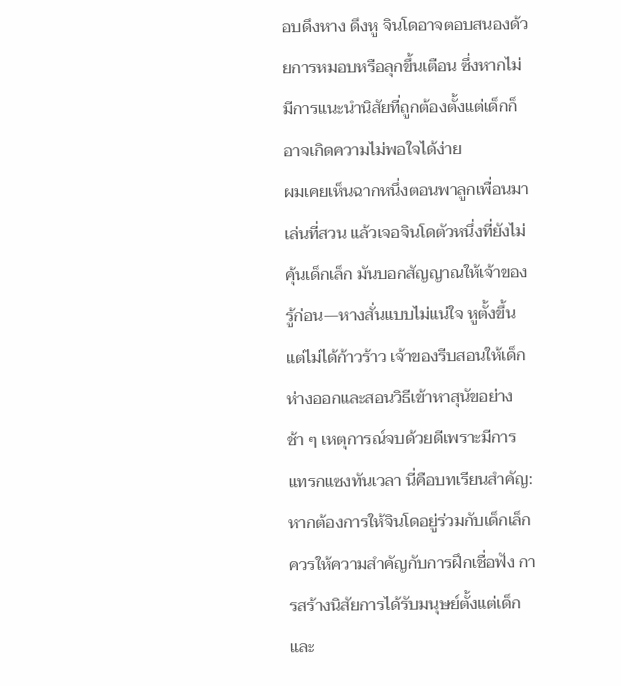อบดึงหาง ดึงหู จินโดอาจตอบสนองด้วยการหมอบหรือลุกขึ้นเตือน ซึ่งหากไม่มีการแนะนำนิสัยที่ถูกต้องตั้งแต่เด็กก็อาจเกิดความไม่พอใจได้ง่าย
ผมเคยเห็นฉากหนึ่งตอนพาลูกเพื่อนมาเล่นที่สวน แล้วเจอจินโดตัวหนึ่งที่ยังไม่คุ้นเด็กเล็ก มันบอกสัญญาณให้เจ้าของรู้ก่อน—หางสั่นแบบไม่แน่ใจ หูตั้งขึ้น แต่ไม่ได้ก้าวร้าว เจ้าของรีบสอนให้เด็กห่างออกและสอนวิธีเข้าหาสุนัขอย่างช้า ๆ เหตุการณ์จบด้วยดีเพราะมีการแทรกแซงทันเวลา นี่คือบทเรียนสำคัญ: หากต้องการให้จินโดอยู่ร่วมกับเด็กเล็ก ควรให้ความสำคัญกับการฝึกเชื่อฟัง การสร้างนิสัยการได้รับมนุษย์ตั้งแต่เด็ก และ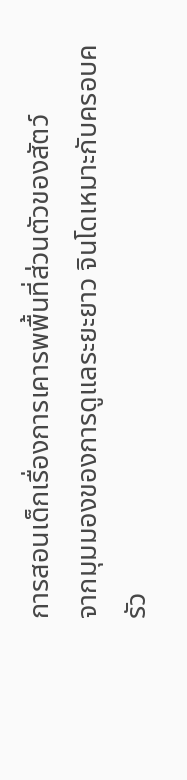การสอนเด็กเรื่องการเคารพพื้นที่ส่วนตัวของสัตว์
จากมุมมองของการดูแลระยะยาว จินโดเหมาะกับครอบครัว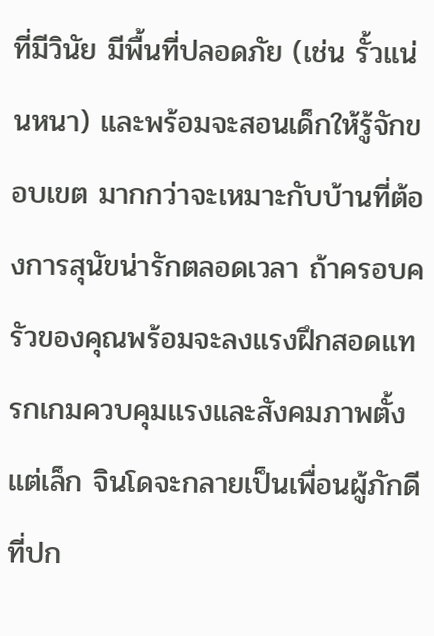ที่มีวินัย มีพื้นที่ปลอดภัย (เช่น รั้วแน่นหนา) และพร้อมจะสอนเด็กให้รู้จักขอบเขต มากกว่าจะเหมาะกับบ้านที่ต้องการสุนัขน่ารักตลอดเวลา ถ้าครอบครัวของคุณพร้อมจะลงแรงฝึกสอดแทรกเกมควบคุมแรงและสังคมภาพตั้งแต่เล็ก จินโดจะกลายเป็นเพื่อนผู้ภักดีที่ปก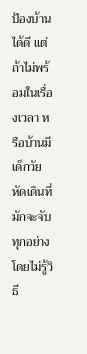ป้องบ้านได้ดี แต่ถ้าไม่พร้อมในเรื่องเวลา หรือบ้านมีเด็กวัยหัดเดินที่มักจะจับทุกอย่างโดยไม่รู้วิธี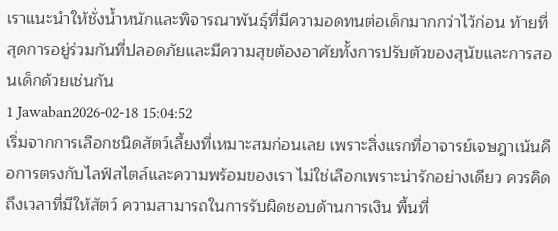เราแนะนำให้ชั่งน้ำหนักและพิจารณาพันธุ์ที่มีความอดทนต่อเด็กมากกว่าไว้ก่อน ท้ายที่สุดการอยู่ร่วมกันที่ปลอดภัยและมีความสุขต้องอาศัยทั้งการปรับตัวของสุนัขและการสอนเด็กด้วยเช่นกัน
1 Jawaban2026-02-18 15:04:52
เริ่มจากการเลือกชนิดสัตว์เลี้ยงที่เหมาะสมก่อนเลย เพราะสิ่งแรกที่อาจารย์เจษฎาเน้นคือการตรงกับไลฟ์สไตล์และความพร้อมของเรา ไม่ใช่เลือกเพราะน่ารักอย่างเดียว ควรคิดถึงเวลาที่มีให้สัตว์ ความสามารถในการรับผิดชอบด้านการเงิน พื้นที่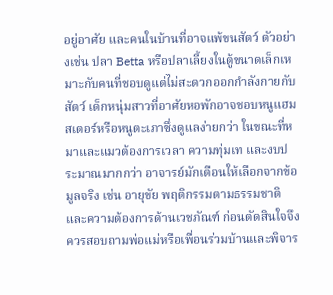อยู่อาศัย และคนในบ้านที่อาจแพ้ขนสัตว์ ตัวอย่างเช่น ปลา Betta หรือปลาเลี้ยงในตู้ขนาดเล็กเหมาะกับคนที่ชอบดูแต่ไม่สะดวกออกกำลังกายกับสัตว์ เด็กหนุ่มสาวที่อาศัยหอพักอาจชอบหนูแฮมสเตอร์หรือหนูตะเภาซึ่งดูแลง่ายกว่า ในขณะที่หมาและแมวต้องการเวลา ความทุ่มเท และงบประมาณมากกว่า อาจารย์มักเตือนให้เลือกจากข้อมูลจริง เช่น อายุขัย พฤติกรรมตามธรรมชาติ และความต้องการด้านเวชภัณฑ์ ก่อนตัดสินใจจึงควรสอบถามพ่อแม่หรือเพื่อนร่วมบ้านและพิจาร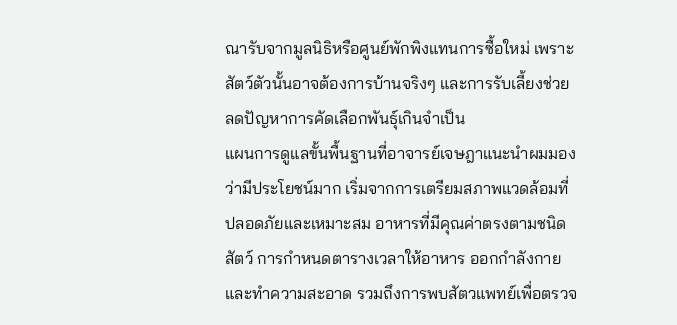ณารับจากมูลนิธิหรือศูนย์พักพิงแทนการซื้อใหม่ เพราะสัตว์ตัวนั้นอาจต้องการบ้านจริงๆ และการรับเลี้ยงช่วยลดปัญหาการคัดเลือกพันธุ์เกินจำเป็น
แผนการดูแลขั้นพื้นฐานที่อาจารย์เจษฎาแนะนำผมมองว่ามีประโยชน์มาก เริ่มจากการเตรียมสภาพแวดล้อมที่ปลอดภัยและเหมาะสม อาหารที่มีคุณค่าตรงตามชนิดสัตว์ การกำหนดตารางเวลาให้อาหาร ออกกำลังกาย และทำความสะอาด รวมถึงการพบสัตวแพทย์เพื่อตรวจ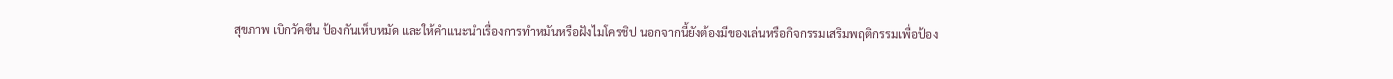สุขภาพ เบิกวัคซีน ป้องกันเห็บหมัด และให้คำแนะนำเรื่องการทำหมันหรือฝังไมโครชิป นอกจากนี้ยังต้องมีของเล่นหรือกิจกรรมเสริมพฤติกรรมเพื่อป้อง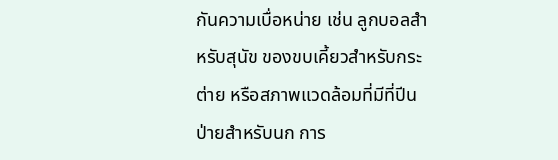กันความเบื่อหน่าย เช่น ลูกบอลสำหรับสุนัข ของขบเคี้ยวสำหรับกระต่าย หรือสภาพแวดล้อมที่มีที่ปีนป่ายสำหรับนก การ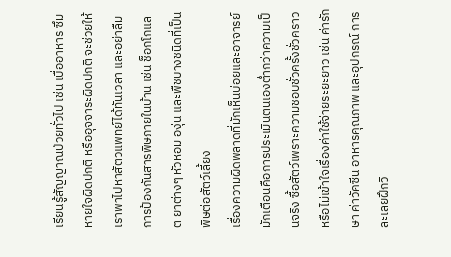เรียนรู้สัญญาณป่วยทั่วไป เช่น เบื่ออาหาร ซึม หายใจผิดปกติ หรืออุจจาระผิดปกติ จะช่วยให้เราพาไปหาสัตวแพทย์ได้ทันเวลา และอย่าลืมการป้องกันสารพิษภายในบ้าน เช่น ช็อกโกแลต ยาต่างๆ หัวหอม องุ่น และพืชบางชนิดที่เป็นพิษต่อสัตว์เลี้ยง
เรื่องความผิดพลาดที่มักเห็นบ่อยและอาจารย์มักเตือนคือการประเมินตนเองต่ำกว่าความเป็นจริง ซื้อสัตว์เพราะความชอบชั่วครั้งชั่วคราวหรือไม่เข้าใจเรื่องค่าใช้จ่ายระยะยาว เช่น ค่ารักษา ค่าวัคซีน อาหารคุณภาพ และอุปกรณ์ การละเลยฝึกวิ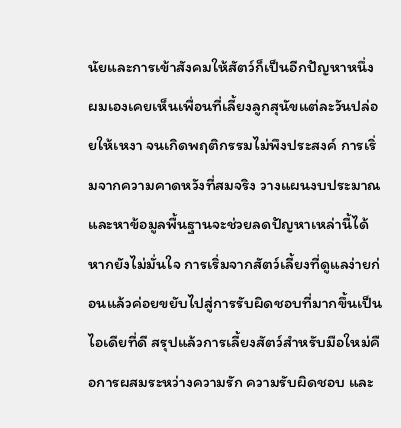นัยและการเข้าสังคมให้สัตว์ก็เป็นอีกปัญหาหนึ่ง ผมเองเคยเห็นเพื่อนที่เลี้ยงลูกสุนัขแต่ละวันปล่อยให้เหงา จนเกิดพฤติกรรมไม่พึงประสงค์ การเริ่มจากความคาดหวังที่สมจริง วางแผนงบประมาณ และหาข้อมูลพื้นฐานจะช่วยลดปัญหาเหล่านี้ได้ หากยังไม่มั่นใจ การเริ่มจากสัตว์เลี้ยงที่ดูแลง่ายก่อนแล้วค่อยขยับไปสู่การรับผิดชอบที่มากขึ้นเป็นไอเดียที่ดี สรุปแล้วการเลี้ยงสัตว์สำหรับมือใหม่คือการผสมระหว่างความรัก ความรับผิดชอบ และ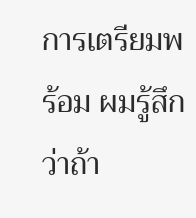การเตรียมพร้อม ผมรู้สึกว่าถ้า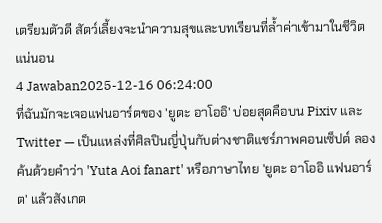เตรียมตัวดี สัตว์เลี้ยงจะนำความสุขและบทเรียนที่ล้ำค่าเข้ามาในชีวิตแน่นอน
4 Jawaban2025-12-16 06:24:00
ที่ฉันมักจะเจอแฟนอาร์ตของ 'ยูตะ อาโออิ' บ่อยสุดคือบน Pixiv และ Twitter — เป็นแหล่งที่ศิลปินญี่ปุ่นกับต่างชาติแชร์ภาพคอนเซ็ปต์ ลองค้นด้วยคำว่า 'Yuta Aoi fanart' หรือภาษาไทย 'ยูตะ อาโออิ แฟนอาร์ต' แล้วสังเกต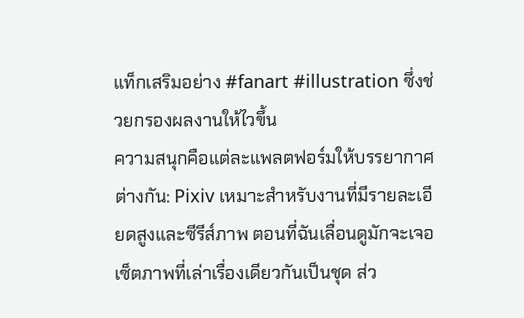แท็กเสริมอย่าง #fanart #illustration ซึ่งช่วยกรองผลงานให้ไวขึ้น
ความสนุกคือแต่ละแพลตฟอร์มให้บรรยากาศต่างกัน: Pixiv เหมาะสำหรับงานที่มีรายละเอียดสูงและซีรีส์ภาพ ตอนที่ฉันเลื่อนดูมักจะเจอเซ็ตภาพที่เล่าเรื่องเดียวกันเป็นชุด ส่ว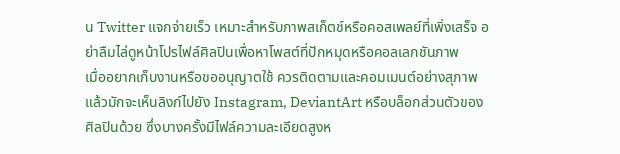น Twitter แจกจ่ายเร็ว เหมาะสำหรับภาพสเก็ตช์หรือคอสเพลย์ที่เพิ่งเสร็จ อย่าลืมไล่ดูหน้าโปรไฟล์ศิลปินเพื่อหาโพสต์ที่ปักหมุดหรือคอลเลกชันภาพ
เมื่ออยากเก็บงานหรือขออนุญาตใช้ ควรติดตามและคอมเมนต์อย่างสุภาพ แล้วมักจะเห็นลิงก์ไปยัง Instagram, DeviantArt หรือบล็อกส่วนตัวของศิลปินด้วย ซึ่งบางครั้งมีไฟล์ความละเอียดสูงห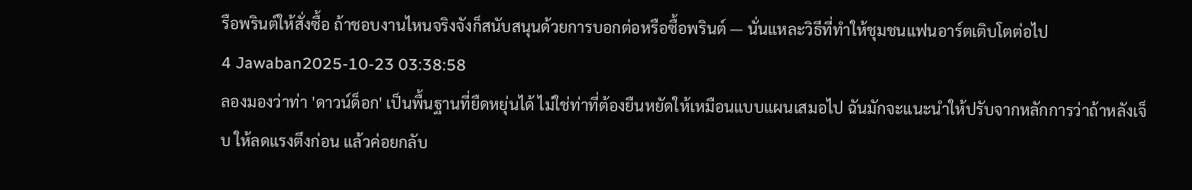รือพรินต์ให้สั่งซื้อ ถ้าชอบงานไหนจริงจังก็สนับสนุนด้วยการบอกต่อหรือซื้อพรินต์ — นั่นแหละวิธีที่ทำให้ชุมชนแฟนอาร์ตเติบโตต่อไป
4 Jawaban2025-10-23 03:38:58
ลองมองว่าท่า 'ดาวน์ด็อก' เป็นพื้นฐานที่ยืดหยุ่นได้ ไม่ใช่ท่าที่ต้องยืนหยัดให้เหมือนแบบแผนเสมอไป ฉันมักจะแนะนำให้ปรับจากหลักการว่าถ้าหลังเจ็บ ให้ลดแรงตึงก่อน แล้วค่อยกลับ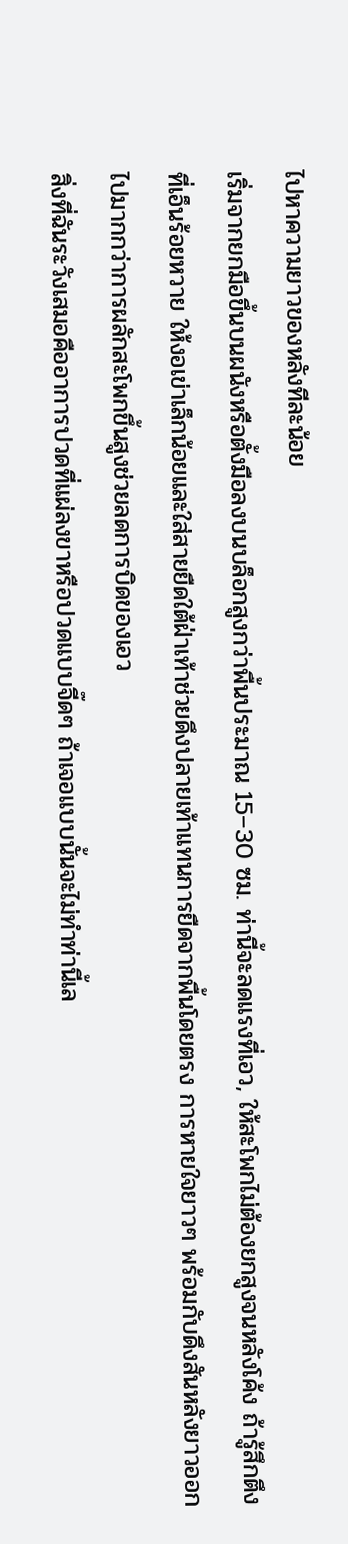ไปหาความยาวของหลังทีละน้อย
เริ่มจากยกมือขึ้นบนผนังหรือตั้งมือลงบนบล็อกสูงกว่าพื้นประมาณ 15–30 ซม. ท่านี้จะลดแรงที่เอว, ให้สะโพกไม่ต้องยกสูงจนหลังโค้ง ถ้ารู้สึกตึงที่เอ็นร้อยหวาย ให้งอเข่าเล็กน้อยและใส่สายยืดใต้ฝ่าเท้าช่วยดึงปลายเท้าแทนการยืดจากพื้นโดยตรง การหายใจยาวๆ พร้อมกับดึงสันหลังยาวออกไปมากกว่าการผลักสะโพกขึ้นสูงช่วยลดการบิดของเอว
สิ่งที่ฉันระวังเสมอคืออาการปวดที่แผ่ลงขาหรือปวดแบบจี๊ดๆ ถ้าเจอแบบนั้นจะไม่ทำท่านี้เล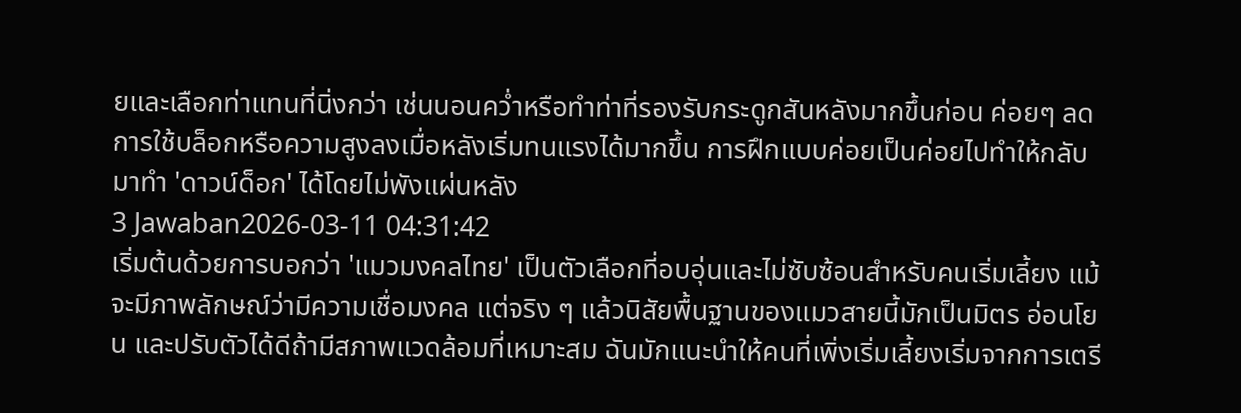ยและเลือกท่าแทนที่นิ่งกว่า เช่นนอนคว่ำหรือทำท่าที่รองรับกระดูกสันหลังมากขึ้นก่อน ค่อยๆ ลดการใช้บล็อกหรือความสูงลงเมื่อหลังเริ่มทนแรงได้มากขึ้น การฝึกแบบค่อยเป็นค่อยไปทำให้กลับมาทำ 'ดาวน์ด็อก' ได้โดยไม่พังแผ่นหลัง
3 Jawaban2026-03-11 04:31:42
เริ่มต้นด้วยการบอกว่า 'แมวมงคลไทย' เป็นตัวเลือกที่อบอุ่นและไม่ซับซ้อนสำหรับคนเริ่มเลี้ยง แม้จะมีภาพลักษณ์ว่ามีความเชื่อมงคล แต่จริง ๆ แล้วนิสัยพื้นฐานของแมวสายนี้มักเป็นมิตร อ่อนโยน และปรับตัวได้ดีถ้ามีสภาพแวดล้อมที่เหมาะสม ฉันมักแนะนำให้คนที่เพิ่งเริ่มเลี้ยงเริ่มจากการเตรี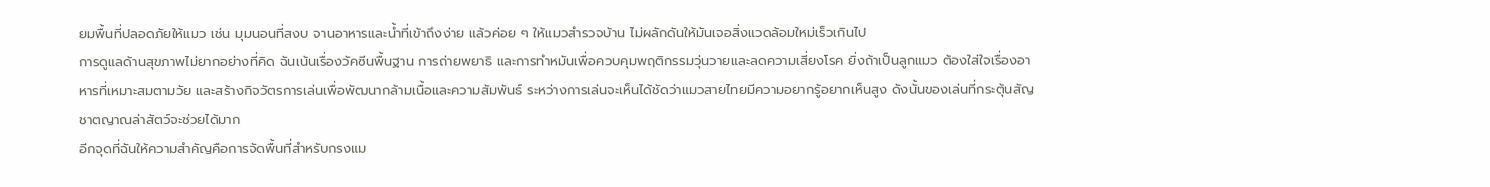ยมพื้นที่ปลอดภัยให้แมว เช่น มุมนอนที่สงบ จานอาหารและน้ำที่เข้าถึงง่าย แล้วค่อย ๆ ให้แมวสำรวจบ้าน ไม่ผลักดันให้มันเจอสิ่งแวดล้อมใหม่เร็วเกินไป
การดูแลด้านสุขภาพไม่ยากอย่างที่คิด ฉันเน้นเรื่องวัคซีนพื้นฐาน การถ่ายพยาธิ และการทำหมันเพื่อควบคุมพฤติกรรมวุ่นวายและลดความเสี่ยงโรค ยิ่งถ้าเป็นลูกแมว ต้องใส่ใจเรื่องอาหารที่เหมาะสมตามวัย และสร้างกิจวัตรการเล่นเพื่อพัฒนากล้ามเนื้อและความสัมพันธ์ ระหว่างการเล่นจะเห็นได้ชัดว่าแมวสายไทยมีความอยากรู้อยากเห็นสูง ดังนั้นของเล่นที่กระตุ้นสัญชาตญาณล่าสัตว์จะช่วยได้มาก
อีกจุดที่ฉันให้ความสำคัญคือการจัดพื้นที่สำหรับกรงแม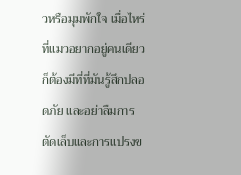วหรือมุมพักใจ เมื่อไหร่ที่แมวอยากอยู่คนเดียวก็ต้องมีที่ที่มันรู้สึกปลอดภัย และอย่าลืมการตัดเล็บและการแปรงข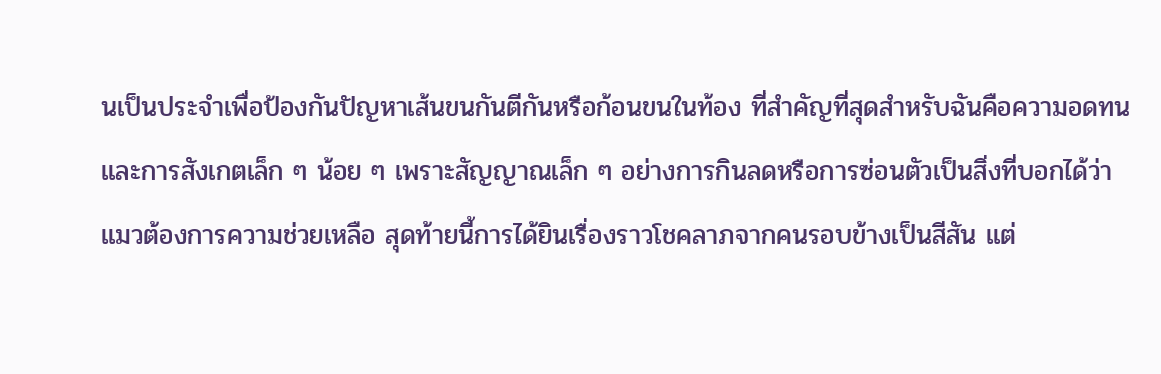นเป็นประจำเพื่อป้องกันปัญหาเส้นขนกันตีกันหรือก้อนขนในท้อง ที่สำคัญที่สุดสำหรับฉันคือความอดทนและการสังเกตเล็ก ๆ น้อย ๆ เพราะสัญญาณเล็ก ๆ อย่างการกินลดหรือการซ่อนตัวเป็นสิ่งที่บอกได้ว่าแมวต้องการความช่วยเหลือ สุดท้ายนี้การได้ยินเรื่องราวโชคลาภจากคนรอบข้างเป็นสีสัน แต่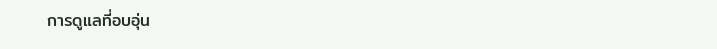การดูแลที่อบอุ่น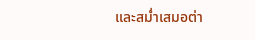และสม่ำเสมอต่า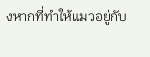งหากที่ทำให้แมวอยู่กับ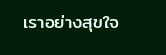เราอย่างสุขใจ